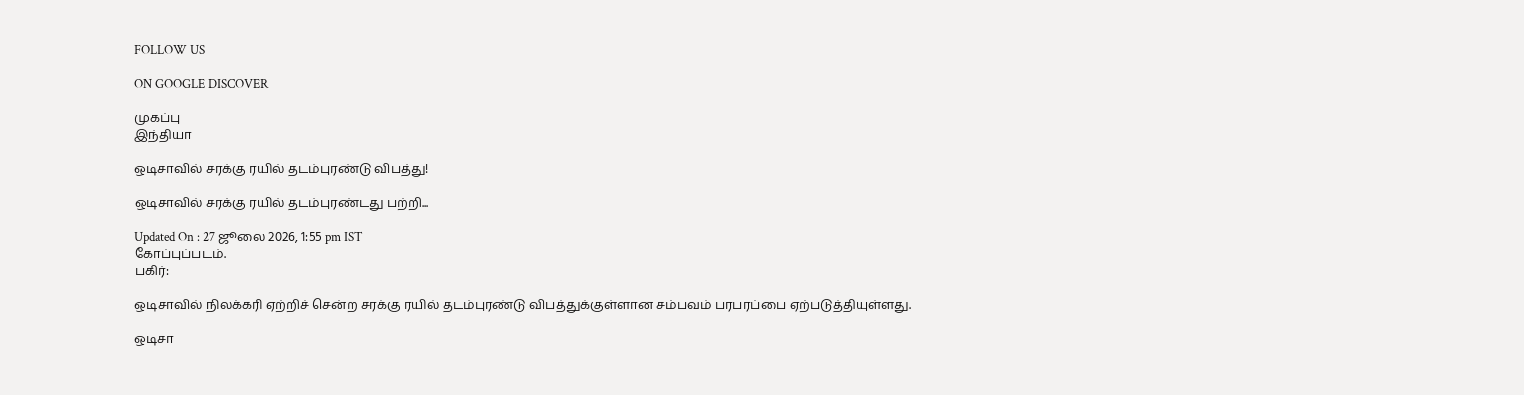FOLLOW US

ON GOOGLE DISCOVER

முகப்பு
இந்தியா

ஒடிசாவில் சரக்கு ரயில் தடம்புரண்டு விபத்து!

ஒடிசாவில் சரக்கு ரயில் தடம்புரண்டது பற்றி...

Updated On : 27 ஜூலை 2026, 1:55 pm IST
கோப்புப்படம்.
பகிர்:

ஒடிசாவில் நிலக்கரி ஏற்றிச் சென்ற சரக்கு ரயில் தடம்புரண்டு விபத்துக்குள்ளான சம்பவம் பரபரப்பை ஏற்படுத்தியுள்ளது.

ஒடிசா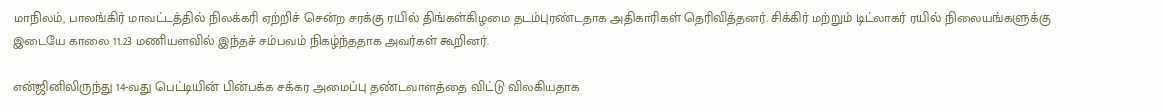மாநிலம், பாலங்கிர் மாவட்டத்தில் நிலக்கரி ஏற்றிச் சென்ற சரக்கு ரயில் திங்கள்கிழமை தடம்புரண்டதாக அதிகாரிகள் தெரிவித்தனர். சிக்கிர் மற்றும் டிட்லாகர் ரயில் நிலையங்களுக்கு இடையே காலை 11.23 மணியளவில் இந்தச் சம்பவம் நிகழ்ந்ததாக அவர்கள் கூறினர்.

என்ஜினிலிருந்து 14-வது பெட்டியின் பின்பக்க சக்கர அமைப்பு தண்டவாளத்தை விட்டு விலகியதாக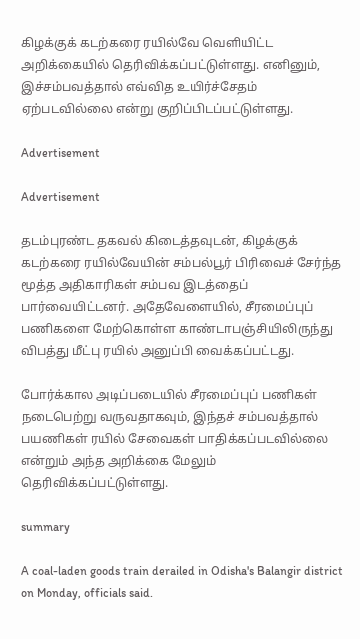கிழக்குக் கடற்கரை ரயில்வே வெளியிட்ட அறிக்கையில் தெரிவிக்கப்பட்டுள்ளது. எனினும், இச்சம்பவத்தால் எவ்வித உயிர்ச்சேதம் ஏற்படவில்லை என்று குறிப்பிடப்பட்டுள்ளது.

Advertisement

Advertisement

தடம்புரண்ட தகவல் கிடைத்தவுடன், கிழக்குக் கடற்கரை ரயில்வேயின் சம்பல்பூர் பிரிவைச் சேர்ந்த மூத்த அதிகாரிகள் சம்பவ இடத்தைப் பார்வையிட்டனர். அதேவேளையில், சீரமைப்புப் பணிகளை மேற்கொள்ள காண்டாபஞ்சியிலிருந்து விபத்து மீட்பு ரயில் அனுப்பி வைக்கப்பட்டது.

போர்க்கால அடிப்படையில் சீரமைப்புப் பணிகள் நடைபெற்று வருவதாகவும், இந்தச் சம்பவத்தால் பயணிகள் ரயில் சேவைகள் பாதிக்கப்படவில்லை என்றும் அந்த அறிக்கை மேலும் தெரிவிக்கப்பட்டுள்ளது.

summary

A coal-laden goods train derailed in Odisha's Balangir district on Monday, officials said.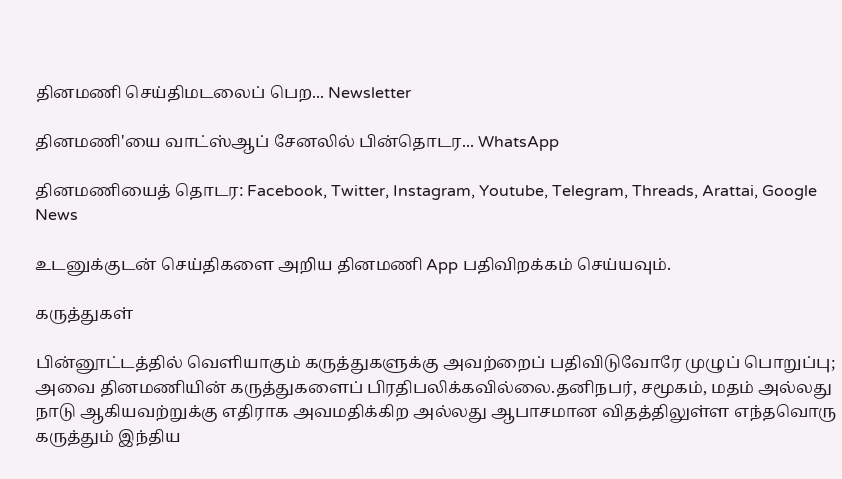தினமணி செய்திமடலைப் பெற... Newsletter

தினமணி'யை வாட்ஸ்ஆப் சேனலில் பின்தொடர... WhatsApp

தினமணியைத் தொடர: Facebook, Twitter, Instagram, Youtube, Telegram, Threads, Arattai, Google News

உடனுக்குடன் செய்திகளை அறிய தினமணி App பதிவிறக்கம் செய்யவும்.

கருத்துகள்

பின்னூட்டத்தில் வெளியாகும் கருத்துகளுக்கு அவற்றைப் பதிவிடுவோரே முழுப் பொறுப்பு; அவை தினமணியின் கருத்துகளைப் பிரதிபலிக்கவில்லை.தனிநபர், சமூகம், மதம் அல்லது நாடு ஆகியவற்றுக்கு எதிராக அவமதிக்கிற அல்லது ஆபாசமான விதத்திலுள்ள எந்தவொரு கருத்தும் இந்திய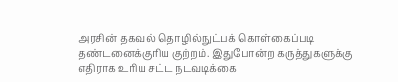அரசின் தகவல் தொழில்நுட்பக் கொள்கைப்படி தண்டனைக்குரிய குற்றம். இதுபோன்ற கருத்துகளுக்கு எதிராக உரிய சட்ட நடவடிக்கை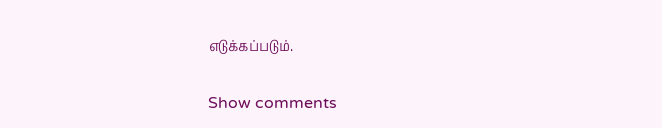எடுக்கப்படும்.

Show comments